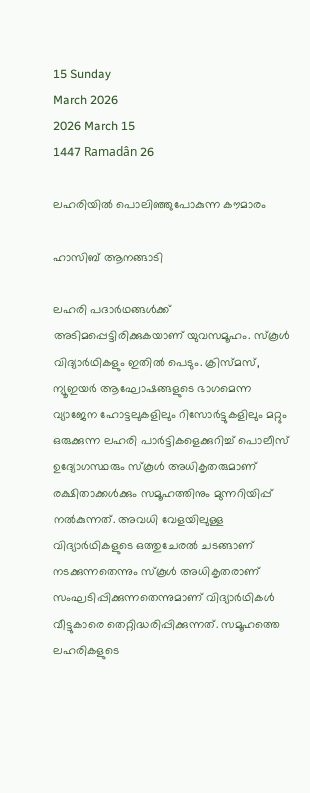15 Sunday
March 2026
2026 March 15
1447 Ramadân 26

ലഹരിയില്‍ പൊലിഞ്ഞുപോകുന്ന കൗമാരം

ഹാസിബ് ആനങ്ങാടി

ലഹരി പദാര്‍ഥങ്ങള്‍ക്ക് അടിമപ്പെട്ടിരിക്കുകയാണ് യുവസമൂഹം. സ്‌കൂള്‍ വിദ്യാര്‍ഥികളും ഇതില്‍ പെടും. ക്രിസ്മസ്, ന്യൂഇയര്‍ ആഘോഷങ്ങളുടെ ഭാഗമെന്ന വ്യാജേന ഹോട്ടലുകളിലും റിസോര്‍ട്ടുകളിലും മറ്റും ഒരുക്കുന്ന ലഹരി പാര്‍ട്ടികളെക്കുറിച്ച് പൊലീസ് ഉദ്യോഗസ്ഥരും സ്‌കൂള്‍ അധികൃതരുമാണ് രക്ഷിതാക്കള്‍ക്കും സമൂഹത്തിനും മുന്നറിയിപ്പ് നല്‍കുന്നത്. അവധി വേളയിലുള്ള വിദ്യാര്‍ഥികളുടെ ഒത്തുചേരല്‍ ചടങ്ങാണ് നടക്കുന്നതെന്നും സ്‌കൂള്‍ അധികൃതരാണ് സംഘടിപ്പിക്കുന്നതെന്നുമാണ് വിദ്യാര്‍ഥികള്‍ വീട്ടുകാരെ തെറ്റിദ്ധരിപ്പിക്കുന്നത്. സമൂഹത്തെ ലഹരികളുടെ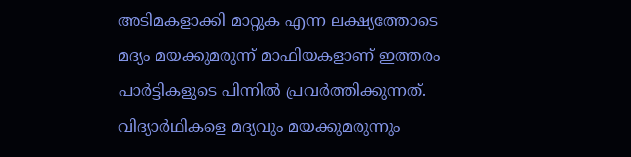അടിമകളാക്കി മാറ്റുക എന്ന ലക്ഷ്യത്തോടെ മദ്യം മയക്കുമരുന്ന് മാഫിയകളാണ് ഇത്തരം പാര്‍ട്ടികളുടെ പിന്നില്‍ പ്രവര്‍ത്തിക്കുന്നത്. വിദ്യാര്‍ഥികളെ മദ്യവും മയക്കുമരുന്നും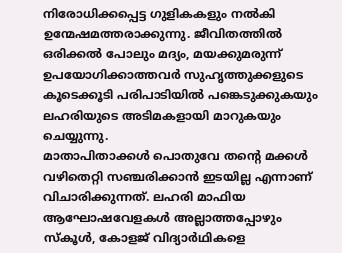നിരോധിക്കപ്പെട്ട ഗുളികകളും നല്‍കി ഉന്മേഷമത്തരാക്കുന്നു. ജീവിതത്തില്‍ ഒരിക്കല്‍ പോലും മദ്യം, മയക്കുമരുന്ന് ഉപയോഗിക്കാത്തവര്‍ സുഹൃത്തുക്കളുടെ കൂടെക്കൂടി പരിപാടിയില്‍ പങ്കെടുക്കുകയും ലഹരിയുടെ അടിമകളായി മാറുകയും ചെയ്യുന്നു.
മാതാപിതാക്കള്‍ പൊതുവേ തന്റെ മക്കള്‍ വഴിതെറ്റി സഞ്ചരിക്കാന്‍ ഇടയില്ല എന്നാണ് വിചാരിക്കുന്നത്. ലഹരി മാഫിയ ആഘോഷവേളകള്‍ അല്ലാത്തപ്പോഴും സ്‌കൂള്‍, കോളജ് വിദ്യാര്‍ഥികളെ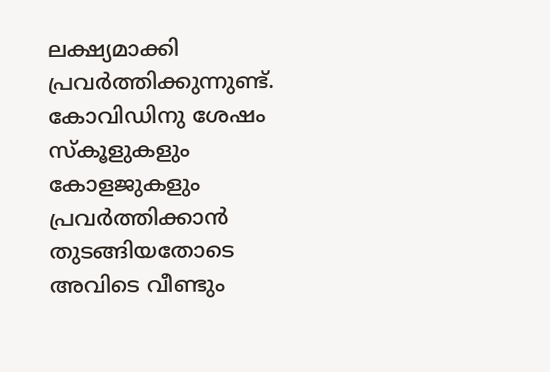ലക്ഷ്യമാക്കി പ്രവര്‍ത്തിക്കുന്നുണ്ട്. കോവിഡിനു ശേഷം സ്‌കൂളുകളും കോളജുകളും പ്രവര്‍ത്തിക്കാന്‍ തുടങ്ങിയതോടെ അവിടെ വീണ്ടും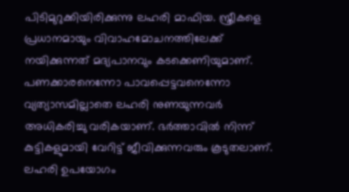പിടിമുറുക്കിയിരിക്കുന്നു ലഹരി മാഫിയ. സ്ത്രീകളെ പ്രധാനമായും വിവാഹമോചനത്തിലേക്ക് നയിക്കുന്നത് മദ്യപാനവും കടക്കെണിയുമാണ്. പണക്കാരനെന്നോ പാവപ്പെട്ടവനെന്നോ വ്യത്യാസമില്ലാതെ ലഹരി നുണയുന്നവര്‍ അധികരിച്ചു വരികയാണ്. ഭര്‍ത്താവില്‍ നിന്ന് കുട്ടികളുമായി വേറിട്ട് ജീവിക്കുന്നവരും കൂടുതലാണ്. ലഹരി ഉപയോഗം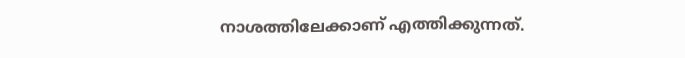നാശത്തിലേക്കാണ് എത്തിക്കുന്നത്.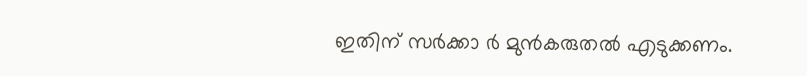ഇതിന് സര്‍ക്കാ ര്‍ മുന്‍കരുതല്‍ എടുക്കണം.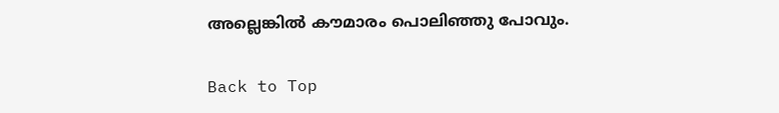അല്ലെങ്കില്‍ കൗമാരം പൊലിഞ്ഞു പോവും.

Back to Top